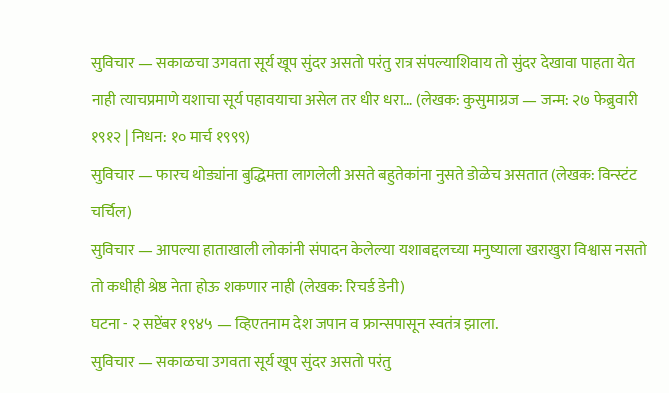सुविचार — सकाळचा उगवता सूर्य खूप सुंदर असतो परंतु रात्र संपल्याशिवाय तो सुंदर देखावा पाहता येत नाही त्याचप्रमाणे यशाचा सूर्य पहावयाचा असेल तर धीर धरा… (लेखक: कुसुमाग्रज — जन्म: २७ फेब्रुवारी १९१२ | निधन: १० मार्च १९९९)
सुविचार — फारच थोड्यांना बुद्धिमत्ता लागलेली असते बहुतेकांना नुसते डोळेच असतात (लेखक: विन्स्टंट चर्चिल)
सुविचार — आपल्या हाताखाली लोकांनी संपादन केलेल्या यशाबद्दलच्या मनुष्याला खराखुरा विश्वास नसतो तो कधीही श्रेष्ठ नेता होऊ शकणार नाही (लेखक: रिचर्ड डेनी)
घटना - २ सप्टेंबर १९४५ — व्हिएतनाम देश जपान व फ्रान्सपासून स्वतंत्र झाला.
सुविचार — सकाळचा उगवता सूर्य खूप सुंदर असतो परंतु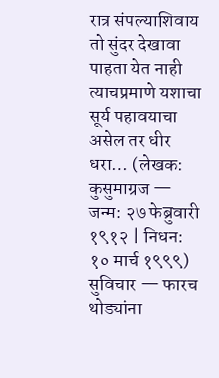रात्र संपल्याशिवाय तो सुंदर देखावा पाहता येत नाही त्याचप्रमाणे यशाचा सूर्य पहावयाचा असेल तर धीर धरा… (लेखक: कुसुमाग्रज — जन्म: २७ फेब्रुवारी १९१२ | निधन: १० मार्च १९९९)
सुविचार — फारच थोड्यांना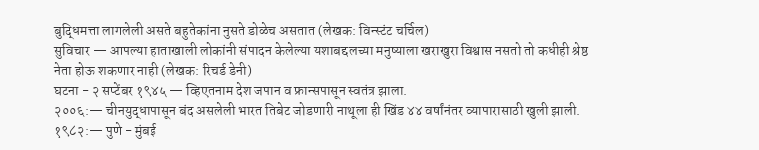बुद्धिमत्ता लागलेली असते बहुतेकांना नुसते डोळेच असतात (लेखक: विन्स्टंट चर्चिल)
सुविचार — आपल्या हाताखाली लोकांनी संपादन केलेल्या यशाबद्दलच्या मनुष्याला खराखुरा विश्वास नसतो तो कधीही श्रेष्ठ नेता होऊ शकणार नाही (लेखक: रिचर्ड डेनी)
घटना - २ सप्टेंबर १९४५ — व्हिएतनाम देश जपान व फ्रान्सपासून स्वतंत्र झाला.
२००६:— चीनयुद्धापासून बंद असलेली भारत तिबेट जोडणारी नाथूला ही खिंड ४४ वर्षांनंतर व्यापारासाठी खुली झाली.
१९८२:— पुणे - मुंबई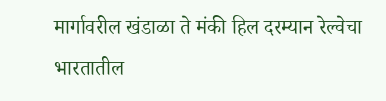मार्गावरील खंडाळा ते मंकी हिल दरम्यान रेल्वेचा भारतातील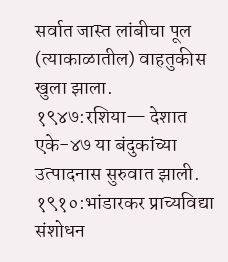सर्वात जास्त लांबीचा पूल (त्याकाळातील) वाहतुकीस खुला झाला.
१९४७:रशिया— देशात एके-४७ या बंदुकांच्या उत्पादनास सुरुवात झाली.
१९१०:भांडारकर प्राच्यविद्या संशोधन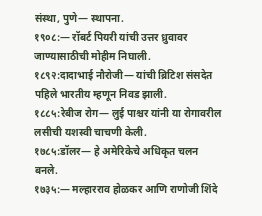संस्था, पुणे— स्थापना.
१९०८:— रॉबर्ट पियरी यांची उत्तर ध्रुवावर जाण्यासाठीची मोहीम निघाली.
१८९२:दादाभाई नौरोजी— यांची ब्रिटिश संसदेत पहिले भारतीय म्हणून निवड झाली.
१८८५:रेबीज रोग— लुई पाश्चर यांनी या रोगावरील लसीची यशस्वी चाचणी केली.
१७८५:डॉलर— हे अमेरिकेचे अधिकृत चलन बनले.
१७३५:— मल्हारराव होळकर आणि राणोजी शिंदे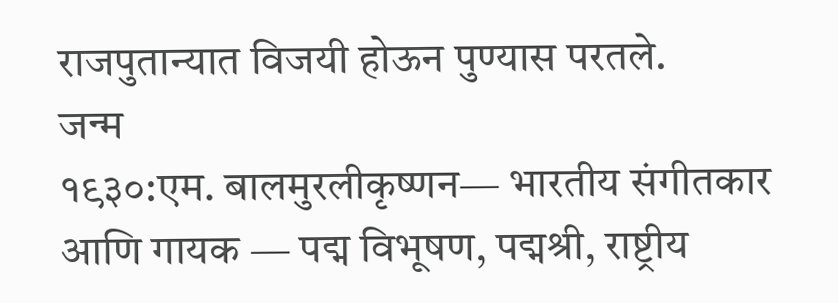राजपुतान्यात विजयी होऊन पुण्यास परतले.
जन्म
१९३०:एम. बालमुरलीकृष्णन— भारतीय संगीतकार आणि गायक — पद्म विभूषण, पद्मश्री, राष्ट्रीय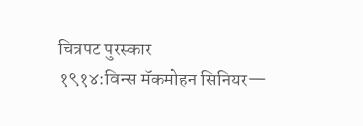चित्रपट पुरस्कार
१९१४:विन्स मॅकमोहन सिनियर—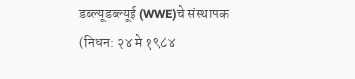डब्ल्यूडब्ल्यूई (WWE)चे संस्थापक
(निधन: २४ मे १९८४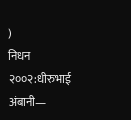)
निधन
२००२:धीरुभाई अंबानी—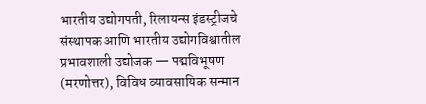भारतीय उद्योगपती, रिलायन्स इंडस्ट्रीजचे संस्थापक आणि भारतीय उद्योगविश्वातील प्रभावशाली उद्योजक — पद्मविभूषण (मरणोत्तर), विविध व्यावसायिक सन्मान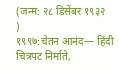(जन्म: २८ डिसेंबर १९३२
)
१९९७:चेतन आनंद— हिंदी चित्रपट निर्माते,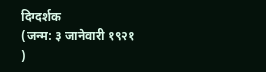दिग्दर्शक
(जन्म: ३ जानेवारी १९२१
)